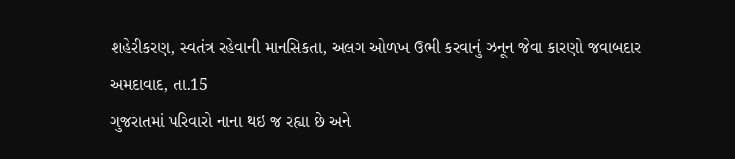શહેરીકરણ, સ્વતંત્ર રહેવાની માનસિકતા, અલગ ઓળખ ઉભી કરવાનું ઝનૂન જેવા કારણો જવાબદાર
અમદાવાદ, તા.15
ગુજરાતમાં પરિવારો નાના થઇ જ રહ્યા છે અને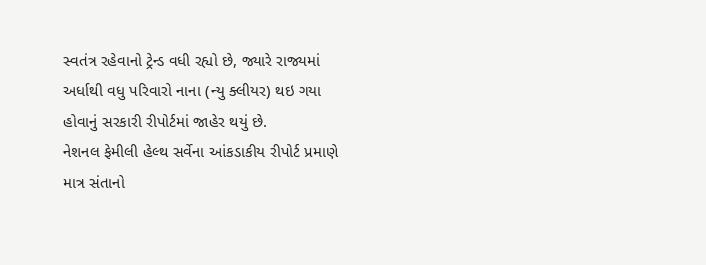સ્વતંત્ર રહેવાનો ટ્રેન્ડ વધી રહ્યો છે, જ્યારે રાજ્યમાં અર્ધાથી વધુ પરિવારો નાના (ન્યુ ક્લીયર) થઇ ગયા હોવાનું સરકારી રીપોર્ટમાં જાહેર થયું છે.
નેશનલ ફેમીલી હેલ્થ સર્વેના આંકડાકીય રીપોર્ટ પ્રમાણે માત્ર સંતાનો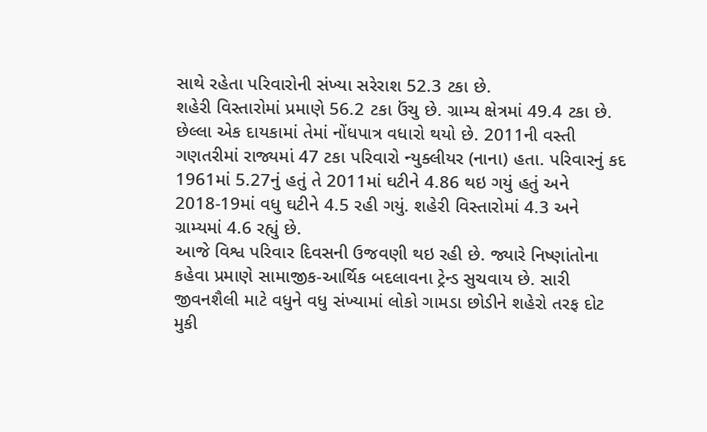સાથે રહેતા પરિવારોની સંખ્યા સરેરાશ 52.3 ટકા છે.
શહેરી વિસ્તારોમાં પ્રમાણે 56.2 ટકા ઉંચુ છે. ગ્રામ્ય ક્ષેત્રમાં 49.4 ટકા છે.
છેલ્લા એક દાયકામાં તેમાં નોંધપાત્ર વધારો થયો છે. 2011ની વસ્તી ગણતરીમાં રાજ્યમાં 47 ટકા પરિવારો ન્યુક્લીયર (નાના) હતા. પરિવારનું કદ 1961માં 5.27નું હતું તે 2011માં ઘટીને 4.86 થઇ ગયું હતું અને 2018-19માં વધુ ઘટીને 4.5 રહી ગયું. શહેરી વિસ્તારોમાં 4.3 અને ગ્રામ્યમાં 4.6 રહ્યું છે.
આજે વિશ્વ પરિવાર દિવસની ઉજવણી થઇ રહી છે. જ્યારે નિષ્ણાંતોના કહેવા પ્રમાણે સામાજીક-આર્થિક બદલાવના ટ્રેન્ડ સુચવાય છે. સારી જીવનશૈલી માટે વધુને વધુ સંખ્યામાં લોકો ગામડા છોડીને શહેરો તરફ દોટ મુકી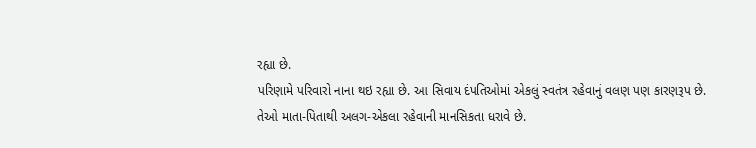રહ્યા છે.
પરિણામે પરિવારો નાના થઇ રહ્યા છે. આ સિવાય દંપતિઓમાં એકલું સ્વતંત્ર રહેવાનું વલણ પણ કારણરૂપ છે. તેઓ માતા-પિતાથી અલગ-એકલા રહેવાની માનસિકતા ધરાવે છે.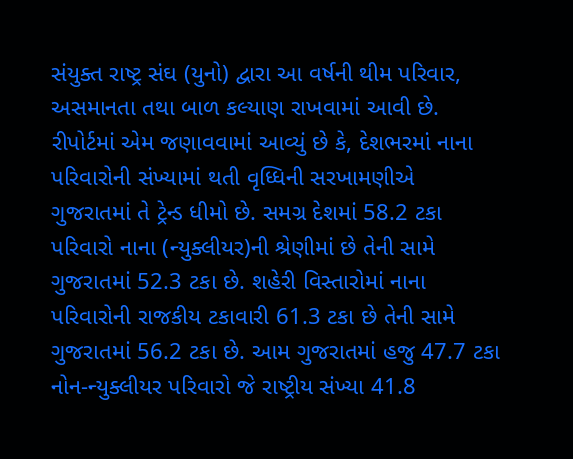સંયુક્ત રાષ્ટ્ર સંઘ (યુનો) દ્વારા આ વર્ષની થીમ પરિવાર, અસમાનતા તથા બાળ કલ્યાણ રાખવામાં આવી છે.
રીપોર્ટમાં એમ જણાવવામાં આવ્યું છે કે, દેશભરમાં નાના પરિવારોની સંખ્યામાં થતી વૃધ્ધિની સરખામણીએ ગુજરાતમાં તે ટ્રેન્ડ ધીમો છે. સમગ્ર દેશમાં 58.2 ટકા પરિવારો નાના (ન્યુક્લીયર)ની શ્રેણીમાં છે તેની સામે ગુજરાતમાં 52.3 ટકા છે. શહેરી વિસ્તારોમાં નાના પરિવારોની રાજકીય ટકાવારી 61.3 ટકા છે તેની સામે ગુજરાતમાં 56.2 ટકા છે. આમ ગુજરાતમાં હજુ 47.7 ટકા નોન-ન્યુક્લીયર પરિવારો જે રાષ્ટ્રીય સંખ્યા 41.8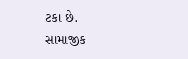ટકા છે.
સામાજીક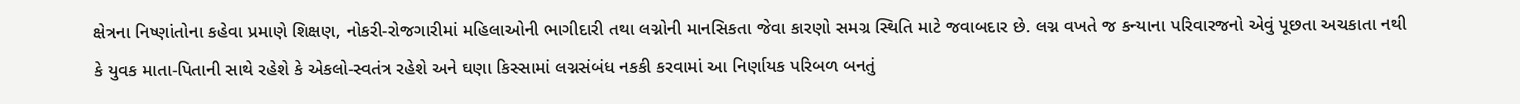ક્ષેત્રના નિષ્ણાંતોના કહેવા પ્રમાણે શિક્ષણ, નોકરી-રોજગારીમાં મહિલાઓની ભાગીદારી તથા લગ્નોની માનસિકતા જેવા કારણો સમગ્ર સ્થિતિ માટે જવાબદાર છે. લગ્ન વખતે જ કન્યાના પરિવારજનો એવું પૂછતા અચકાતા નથી કે યુવક માતા-પિતાની સાથે રહેશે કે એકલો-સ્વતંત્ર રહેશે અને ઘણા કિસ્સામાં લગ્નસંબંધ નકકી કરવામાં આ નિર્ણાયક પરિબળ બનતું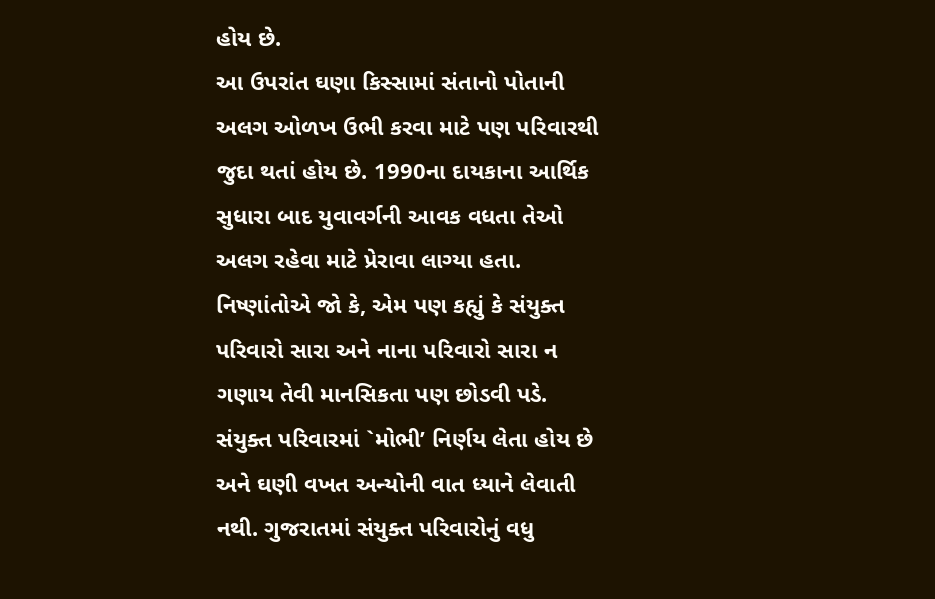હોય છે.
આ ઉપરાંત ઘણા કિસ્સામાં સંતાનો પોતાની અલગ ઓળખ ઉભી કરવા માટે પણ પરિવારથી જુદા થતાં હોય છે. 1990ના દાયકાના આર્થિક સુધારા બાદ યુવાવર્ગની આવક વધતા તેઓ અલગ રહેવા માટે પ્રેરાવા લાગ્યા હતા.
નિષ્ણાંતોએ જો કે, એમ પણ કહ્યું કે સંયુક્ત પરિવારો સારા અને નાના પરિવારો સારા ન ગણાય તેવી માનસિકતા પણ છોડવી પડે. સંયુક્ત પરિવારમાં `મોભી’ નિર્ણય લેતા હોય છે અને ઘણી વખત અન્યોની વાત ધ્યાને લેવાતી નથી. ગુજરાતમાં સંયુક્ત પરિવારોનું વધુ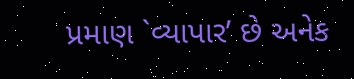પ્રમાણ `વ્યાપાર’ છે અનેક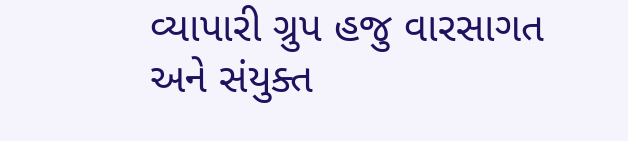વ્યાપારી ગ્રુપ હજુ વારસાગત અને સંયુક્ત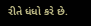રીતે ધંધો કરે છે.